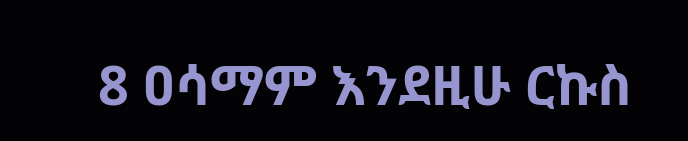8 ዐሳማም እንደዚሁ ርኩስ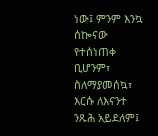ነው፤ ምንም እንኳ ሰኰናው የተሰነጠቀ ቢሆንም፣ ስለማያመሰኳ፣ እርሱ ለእናንተ ንጹሕ አይደለም፤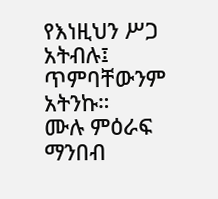የእነዚህን ሥጋ አትብሉ፤ ጥምባቸውንም አትንኩ።
ሙሉ ምዕራፍ ማንበብ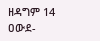ዘዳግም 14
ዐውደ-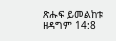ጽሑፍ ይመልከቱ ዘዳግም 14:8